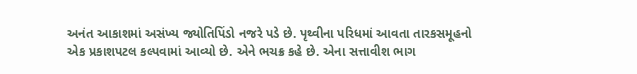અનંત આકાશમાં અસંખ્ય જ્યોતિપિંડો નજરે પડે છે. પૃથ્વીના પરિધમાં આવતા તારકસમૂહનો એક પ્રકાશપટલ કલ્પવામાં આવ્યો છે. એને ભચક્ર કહે છે. એના સત્તાવીશ ભાગ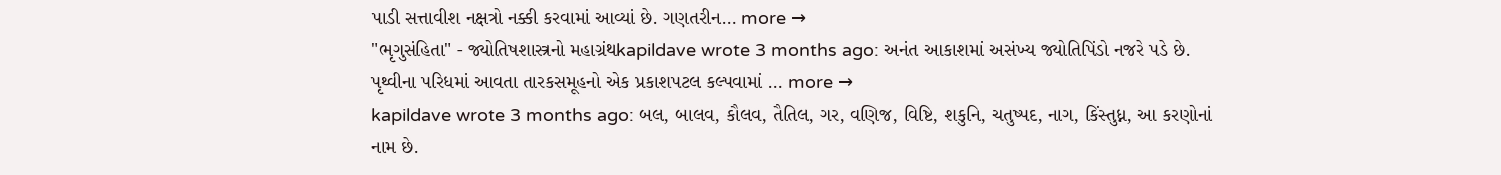પાડી સત્તાવીશ નક્ષત્રો નક્કી કરવામાં આવ્યાં છે. ગણતરીન… more →
"ભૃગુસંહિતા" - જ્યોતિષશાસ્ત્રનો મહાગ્રંથkapildave wrote 3 months ago: અનંત આકાશમાં અસંખ્ય જ્યોતિપિંડો નજરે પડે છે. પૃથ્વીના પરિધમાં આવતા તારકસમૂહનો એક પ્રકાશપટલ કલ્પવામાં … more →
kapildave wrote 3 months ago: બલ, બાલવ, કૌલવ, તૈતિલ, ગર, વણિજ, વિષ્ટિ, શકુનિ, ચતુષ્પદ, નાગ, કિંસ્તુધ્ન, આ કરણોનાં નામ છે.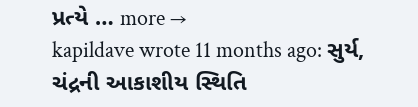પ્રત્યે … more →
kapildave wrote 11 months ago: સુર્ય, ચંદ્રની આકાશીય સ્થિતિ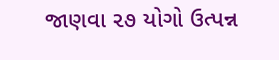જાણવા ૨૭ યોગો ઉત્પન્ન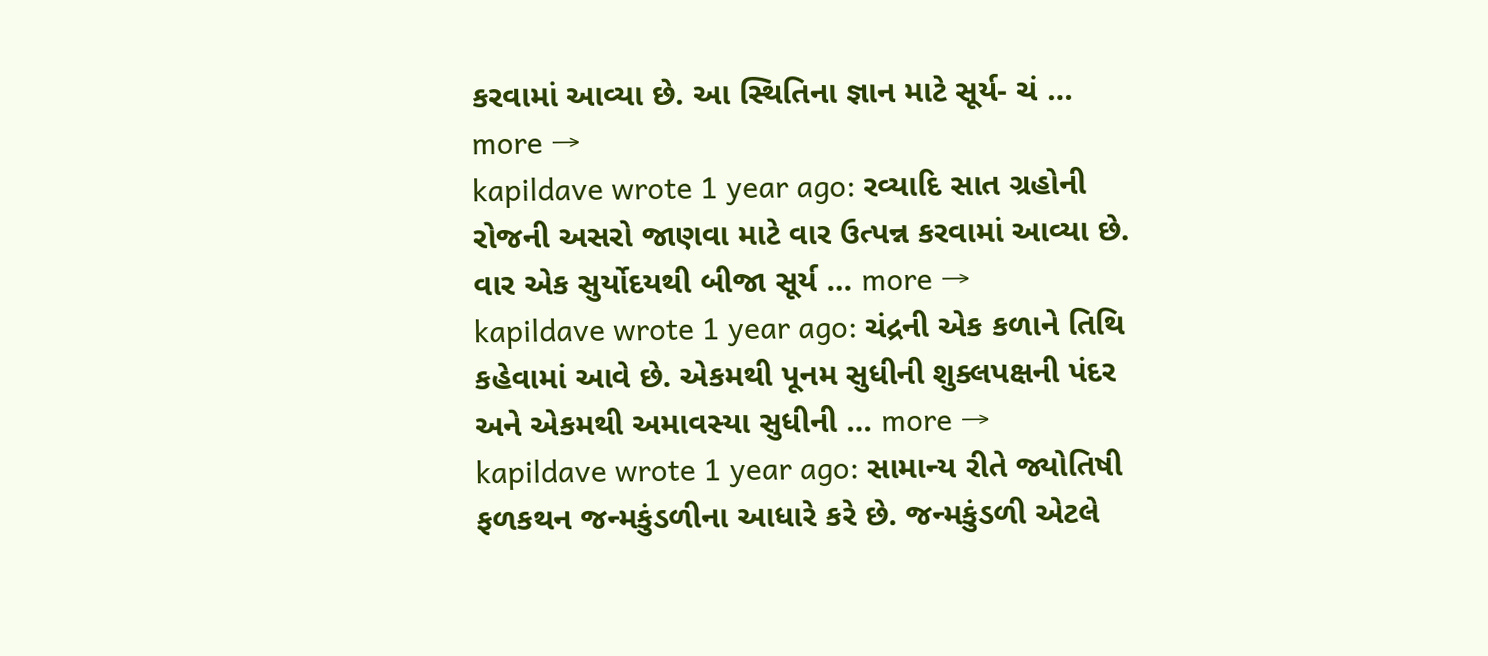કરવામાં આવ્યા છે. આ સ્થિતિના જ્ઞાન માટે સૂર્ય- ચં … more →
kapildave wrote 1 year ago: રવ્યાદિ સાત ગ્રહોની રોજની અસરો જાણવા માટે વાર ઉત્પન્ન કરવામાં આવ્યા છે. વાર એક સુર્યોદયથી બીજા સૂર્ય … more →
kapildave wrote 1 year ago: ચંદ્રની એક કળાને તિથિ કહેવામાં આવે છે. એકમથી પૂનમ સુધીની શુક્લપક્ષની પંદર અને એકમથી અમાવસ્યા સુધીની … more →
kapildave wrote 1 year ago: સામાન્ય રીતે જ્યોતિષી ફળકથન જન્મકુંડળીના આધારે કરે છે. જન્મકુંડળી એટલે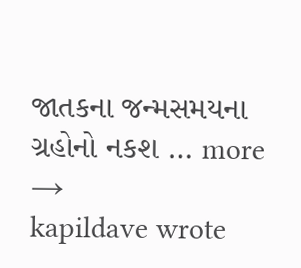જાતકના જન્મસમયના ગ્રહોનો નકશ … more →
kapildave wrote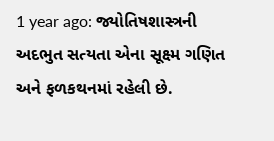1 year ago: જ્યોતિષશાસ્ત્રની અદભુત સત્યતા એના સૂક્ષ્મ ગણિત અને ફળકથનમાં રહેલી છે.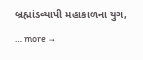બ્રહ્માંડવ્યાપી મહાકાળના યુગ, … more →